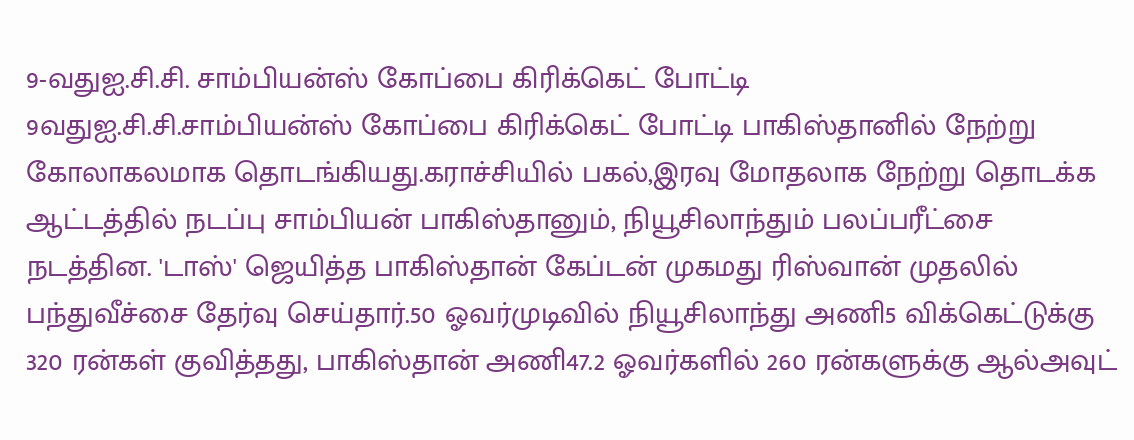9-வதுஐ.சி.சி. சாம்பியன்ஸ் கோப்பை கிரிக்கெட் போட்டி
9வதுஐ.சி.சி.சாம்பியன்ஸ் கோப்பை கிரிக்கெட் போட்டி பாகிஸ்தானில் நேற்று கோலாகலமாக தொடங்கியது.கராச்சியில் பகல்,இரவு மோதலாக நேற்று தொடக்க ஆட்டத்தில் நடப்பு சாம்பியன் பாகிஸ்தானும், நியூசிலாந்தும் பலப்பரீட்சை நடத்தின. 'டாஸ்' ஜெயித்த பாகிஸ்தான் கேப்டன் முகமது ரிஸ்வான் முதலில் பந்துவீச்சை தேர்வு செய்தார்.50 ஓவர்முடிவில் நியூசிலாந்து அணி5 விக்கெட்டுக்கு 320 ரன்கள் குவித்தது, பாகிஸ்தான் அணி47.2 ஓவர்களில் 260 ரன்களுக்கு ஆல்அவுட்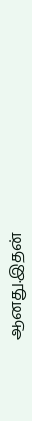ஆனது.இதன்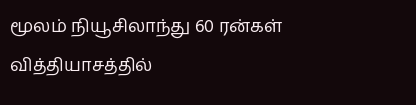மூலம் நியூசிலாந்து 60 ரன்கள் வித்தியாசத்தில்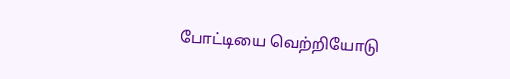போட்டியை வெற்றியோடு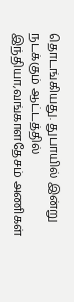தொடங்கியது. துபாயில் இன்று நடக்கும் ஆட்டத்தில் இந்தியா,வங்காளதேசம் அணிகள்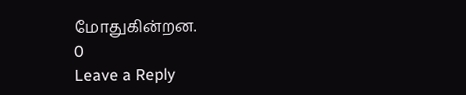மோதுகின்றன.
0
Leave a Reply